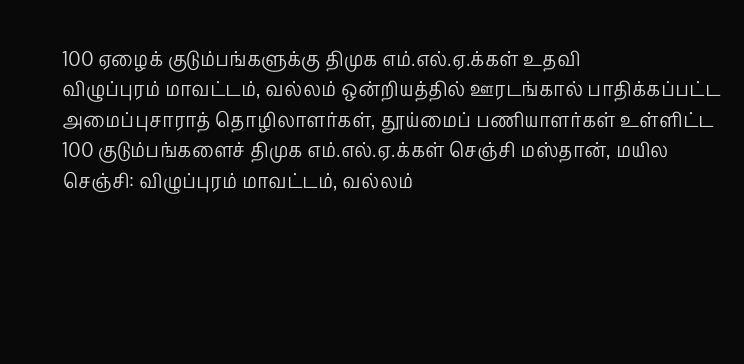100 ஏழைக் குடும்பங்களுக்கு திமுக எம்.எல்.ஏ.க்கள் உதவி
விழுப்புரம் மாவட்டம், வல்லம் ஒன்றியத்தில் ஊரடங்கால் பாதிக்கப்பட்ட அமைப்புசாராத் தொழிலாளர்கள், தூய்மைப் பணியாளர்கள் உள்ளிட்ட 100 குடும்பங்களைச் திமுக எம்.எல்.ஏ.க்கள் செஞ்சி மஸ்தான், மயில
செஞ்சி: விழுப்புரம் மாவட்டம், வல்லம்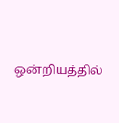ஒன்றியத்தில்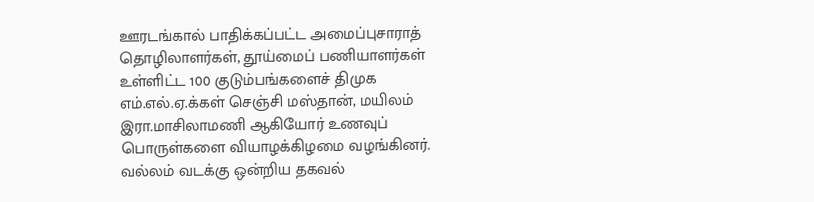ஊரடங்கால் பாதிக்கப்பட்ட அமைப்புசாராத் தொழிலாளர்கள், தூய்மைப் பணியாளர்கள் உள்ளிட்ட 100 குடும்பங்களைச் திமுக எம்.எல்.ஏ.க்கள் செஞ்சி மஸ்தான், மயிலம் இரா.மாசிலாமணி ஆகியோர் உணவுப் பொருள்களை வியாழக்கிழமை வழங்கினர்.
வல்லம் வடக்கு ஒன்றிய தகவல்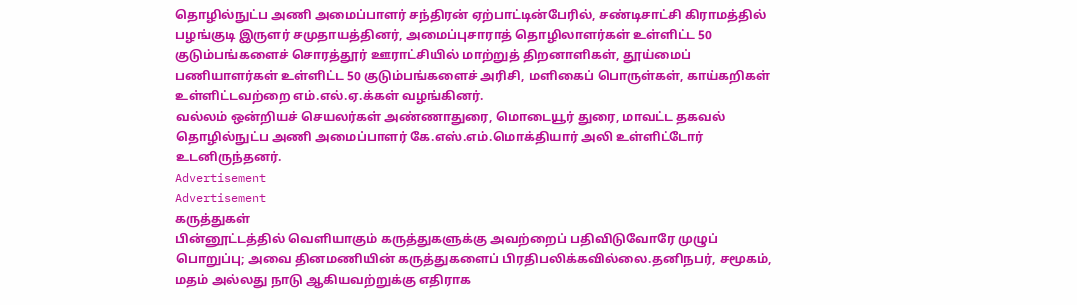தொழில்நுட்ப அணி அமைப்பாளர் சந்திரன் ஏற்பாட்டின்பேரில், சண்டிசாட்சி கிராமத்தில் பழங்குடி இருளர் சமுதாயத்தினர், அமைப்புசாராத் தொழிலாளர்கள் உள்ளிட்ட 50 குடும்பங்களைச் சொரத்தூர் ஊராட்சியில் மாற்றுத் திறனாளிகள், தூய்மைப் பணியாளர்கள் உள்ளிட்ட 50 குடும்பங்களைச் அரிசி, மளிகைப் பொருள்கள், காய்கறிகள் உள்ளிட்டவற்றை எம்.எல்.ஏ.க்கள் வழங்கினர்.
வல்லம் ஒன்றியச் செயலர்கள் அண்ணாதுரை, மொடையூர் துரை, மாவட்ட தகவல் தொழில்நுட்ப அணி அமைப்பாளர் கே.எஸ்.எம்.மொக்தியார் அலி உள்ளிட்டோர் உடனிருந்தனர்.
Advertisement
Advertisement
கருத்துகள்
பின்னூட்டத்தில் வெளியாகும் கருத்துகளுக்கு அவற்றைப் பதிவிடுவோரே முழுப் பொறுப்பு; அவை தினமணியின் கருத்துகளைப் பிரதிபலிக்கவில்லை.தனிநபர், சமூகம், மதம் அல்லது நாடு ஆகியவற்றுக்கு எதிராக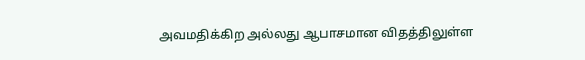அவமதிக்கிற அல்லது ஆபாசமான விதத்திலுள்ள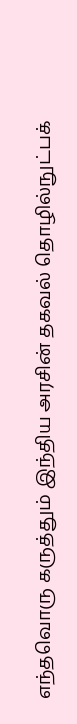எந்தவொரு கருத்தும் இந்திய அரசின் தகவல் தொழில்நுட்பக்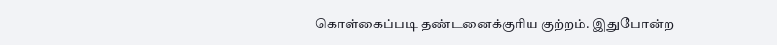கொள்கைப்படி தண்டனைக்குரிய குற்றம். இதுபோன்ற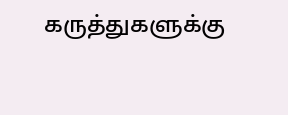கருத்துகளுக்கு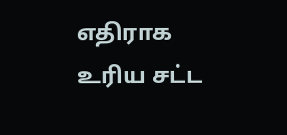எதிராக உரிய சட்ட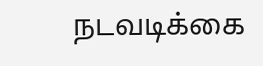நடவடிக்கை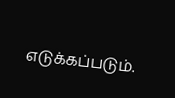எடுக்கப்படும்.